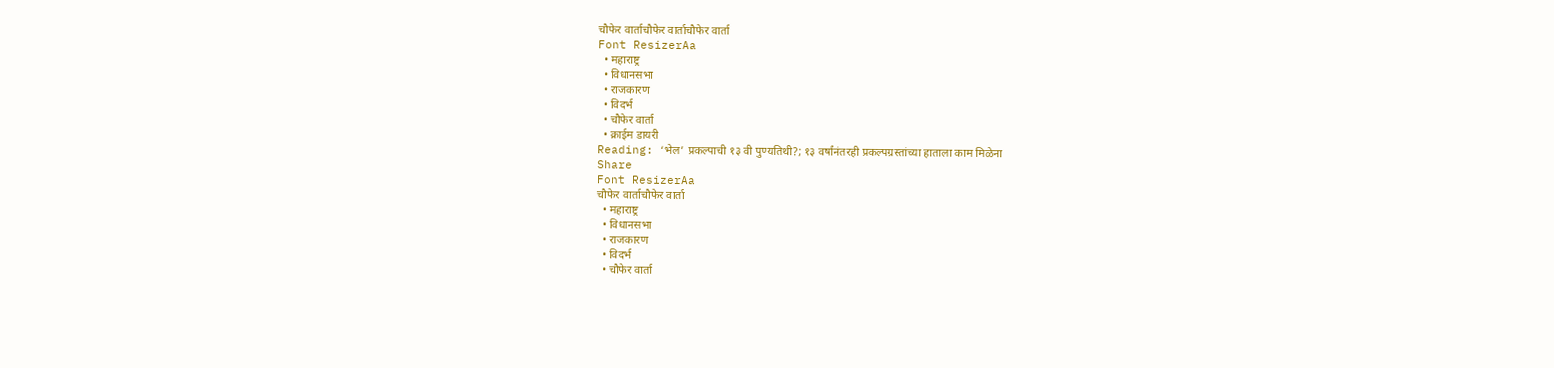चौफेर वार्ताचौफेर वार्ताचौफेर वार्ता
Font ResizerAa
  • महाराष्ट्र
  • विधानसभा
  • राजकारण
  • विदर्भ
  • चौफेर वार्ता
  • क्राईम डायरी
Reading: ‘भेल’ प्रकल्पाची १३ वी पुण्यतिथी?; १३ वर्षांनंतरही प्रकल्पग्रस्तांच्या हाताला काम मिळेना
Share
Font ResizerAa
चौफेर वार्ताचौफेर वार्ता
  • महाराष्ट्र
  • विधानसभा
  • राजकारण
  • विदर्भ
  • चौफेर वार्ता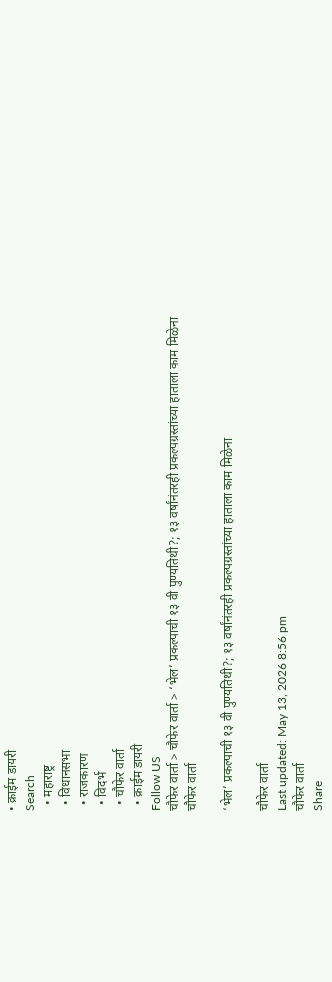• क्राईम डायरी
Search
  • महाराष्ट्र
  • विधानसभा
  • राजकारण
  • विदर्भ
  • चौफेर वार्ता
  • क्राईम डायरी
Follow US
चौफेर वार्ता > चौफेर वार्ता > ‘भेल’ प्रकल्पाची १३ वी पुण्यतिथी?; १३ वर्षांनंतरही प्रकल्पग्रस्तांच्या हाताला काम मिळेना
चौफेर वार्ता

‘भेल’ प्रकल्पाची १३ वी पुण्यतिथी?; १३ वर्षांनंतरही प्रकल्पग्रस्तांच्या हाताला काम मिळेना

चौफेर वार्ता
Last updated: May 13, 2026 8:56 pm
चौफेर वार्ता
Share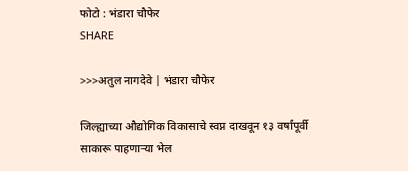फोटो : भंडारा चौफेर
SHARE

>>>अतुल नागदेवे | भंडारा चौफेर

जिल्ह्याच्या औद्योगिक विकासाचे स्वप्न दाखवून १३ वर्षांपूर्वी साकारू पाहणाऱ्या भेल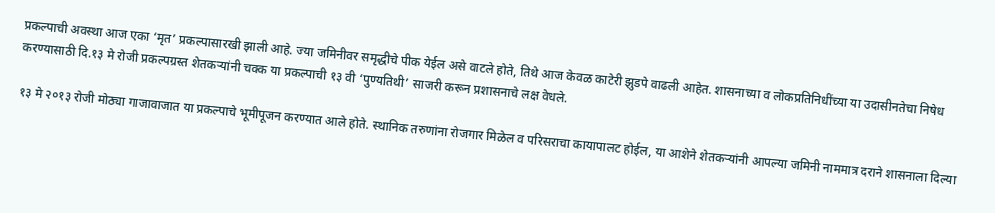प्रकल्पाची अवस्था आज एका ‘मृत’ प्रकल्पासारखी झाली आहे. ज्या जमिनीवर समृद्धीचे पीक येईल असे वाटले होते, तिथे आज केवळ काटेरी झुडपे वाढली आहेत. शासनाच्या व लोकप्रतिनिधींच्या या उदासीनतेचा निषेध करण्यासाठी दि.१३ मे रोजी प्रकल्पग्रस्त शेतकऱ्यांनी चक्क या प्रकल्पाची १३ वी ‘पुण्यतिथी’ साजरी करून प्रशासनाचे लक्ष वेधले.

१३ मे २०१३ रोजी मोठ्या गाजावाजात या प्रकल्पाचे भूमीपूजन करण्यात आले होते. स्थानिक तरुणांना रोजगार मिळेल व परिसराचा कायापालट होईल, या आशेने शेतकऱ्यांनी आपल्या जमिनी नाममात्र दराने शासनाला दिल्या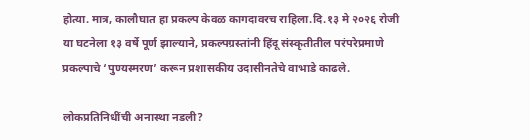होत्या. मात्र, कालौघात हा प्रकल्प केवळ कागदावरच राहिला.दि.१३ मे २०२६ रोजी या घटनेला १३ वर्षे पूर्ण झाल्याने, प्रकल्पग्रस्तांनी हिंदू संस्कृतीतील परंपरेप्रमाणे प्रकल्पाचे ‘पुण्यस्मरण’ करून प्रशासकीय उदासीनतेचे वाभाडे काढले.

लोकप्रतिनिधींची अनास्था नडली?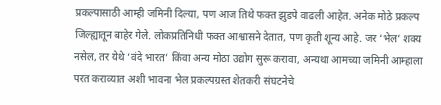प्रकल्पासाठी आम्ही जमिनी दिल्या, पण आज तिथे फक्त झुडपे वाढली आहेत. अनेक मोठे प्रकल्प जिल्ह्यातून बाहेर गेले. लोकप्रतिनिधी फक्त आश्वासने देतात, पण कृती शून्य आहे. जर ‘भेल’ शक्य नसेल, तर येथे ‘वंदे भारत’ किंवा अन्य मोठा उद्योग सुरू करावा, अन्यथा आमच्या जमिनी आम्हाला परत कराव्यात अशी भावना भेल प्रकल्पग्रस्त शेतकरी संघटनेचे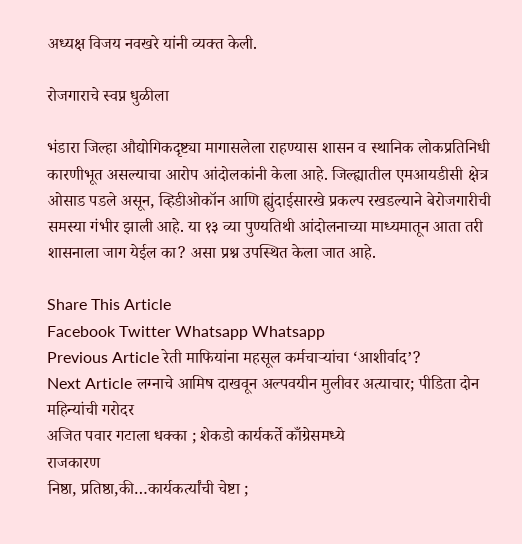अध्यक्ष विजय नवखरे यांनी व्यक्त केली.

रोजगाराचे स्वप्न धुळीला

भंडारा जिल्हा औद्योगिकदृष्ट्या मागासलेला राहण्यास शासन व स्थानिक लोकप्रतिनिधी कारणीभूत असल्याचा आरोप आंदोलकांनी केला आहे. जिल्ह्यातील एमआयडीसी क्षेत्र ओसाड पडले असून, व्हिडीओकॉन आणि ह्युंदाईसारखे प्रकल्प रखडल्याने बेरोजगारीची समस्या गंभीर झाली आहे. या १३ व्या पुण्यतिथी आंदोलनाच्या माध्यमातून आता तरी शासनाला जाग येईल का? असा प्रश्न उपस्थित केला जात आहे.

Share This Article
Facebook Twitter Whatsapp Whatsapp
Previous Article रेती माफियांना महसूल कर्मचाऱ्यांचा ‘आशीर्वाद’?
Next Article लग्नाचे आमिष दाखवून अल्पवयीन मुलीवर अत्याचार; पीडिता दोन महिन्यांची गरोदर
अजित पवार गटाला धक्का ; शेकडो कार्यकर्ते काँग्रेसमध्ये
राजकारण
निष्ठा, प्रतिष्ठा,की…कार्यकर्त्यांची चेष्टा ;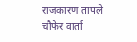राजकारण तापले
चौफेर वार्ता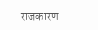राजकारण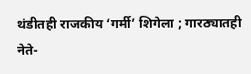थंडीतही राजकीय ‘गर्मी’ शिगेला ; गारठ्यातही नेते-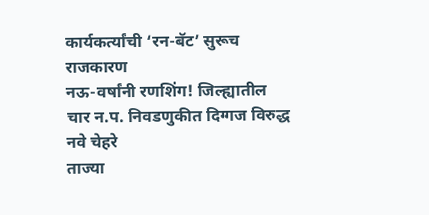कार्यकर्त्यांची ‘रन-बॅट’ सुरूच
राजकारण
नऊ-वर्षांनी रणशिंग! जिल्ह्यातील चार न.प. निवडणुकीत दिग्गज विरुद्ध नवे चेहरे
ताज्या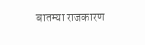बातम्या राजकारण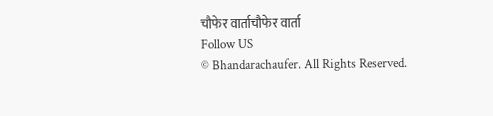चौफेर वार्ताचौफेर वार्ता
Follow US
© Bhandarachaufer. All Rights Reserved.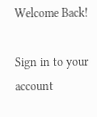Welcome Back!

Sign in to your account